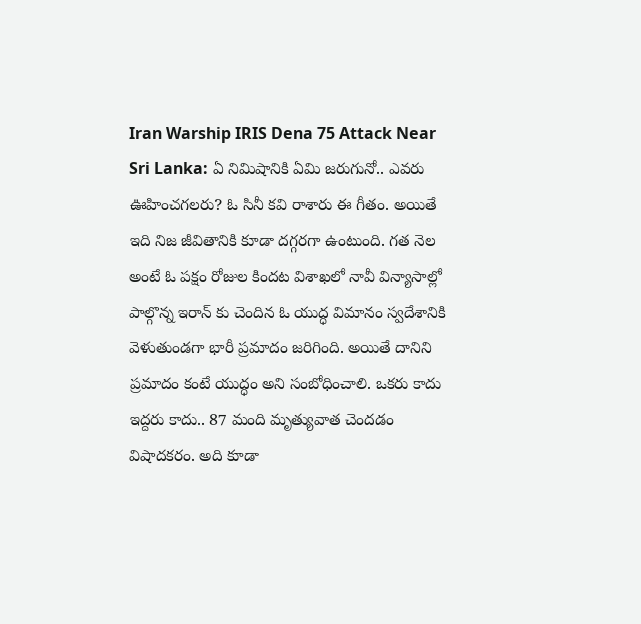Iran Warship IRIS Dena 75 Attack Near Sri Lanka: ఏ నిమిషానికి ఏమి జరుగునో.. ఎవరు ఊహించగలరు? ఓ సినీ కవి రాశారు ఈ గీతం. అయితే ఇది నిజ జీవితానికి కూడా దగ్గరగా ఉంటుంది. గత నెల అంటే ఓ పక్షం రోజుల కిందట విశాఖలో నావీ విన్యాసాల్లో పాల్గొన్న ఇరాన్ కు చెందిన ఓ యుద్ధ విమానం స్వదేశానికి వెళుతుండగా భారీ ప్రమాదం జరిగింది. అయితే దానిని ప్రమాదం కంటే యుద్ధం అని సంబోధించాలి. ఒకరు కాదు ఇద్దరు కాదు.. 87 మంది మృత్యువాత చెందడం విషాదకరం. అది కూడా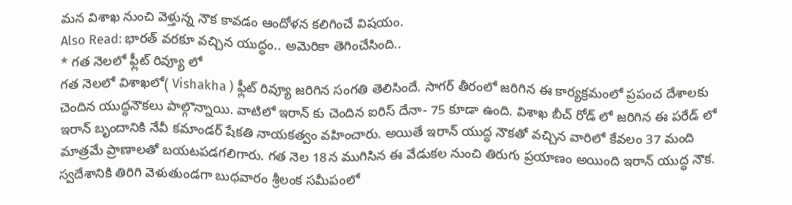మన విశాఖ నుంచి వెళ్తున్న నౌక కావడం ఆందోళన కలిగించే విషయం.
Also Read: భారత్ వరకూ వచ్చిన యుద్ధం.. అమెరికా తెగించేసింది..
* గత నెలలో ఫ్లీట్ రివ్యూ లో
గత నెలలో విశాఖలో( Vishakha ) ఫ్లీట్ రివ్యూ జరిగిన సంగతి తెలిసిందే. సాగర్ తీరంలో జరిగిన ఈ కార్యక్రమంలో ప్రపంచ దేశాలకు చెందిన యుద్ధనౌకలు పాల్గొన్నాయి. వాటిలో ఇరాన్ కు చెందిన ఐరిస్ దేనా- 75 కూడా ఉంది. విశాఖ బీచ్ రోడ్ లో జరిగిన ఈ పరేడ్ లో ఇరాన్ బృందానికి నేవీ కమాండర్ షేకతి నాయకత్వం వహించారు. అయితే ఇరాన్ యుద్ధ నౌకతో వచ్చిన వారిలో కేవలం 37 మంది మాత్రమే ప్రాణాలతో బయటపడగలిగారు. గత నెల 18న ముగిసిన ఈ వేడుకల నుంచి తిరుగు ప్రయాణం అయింది ఇరాన్ యుద్ధ నౌక. స్వదేశానికి తిరిగి వెళుతుండగా బుధవారం శ్రీలంక సమీపంలో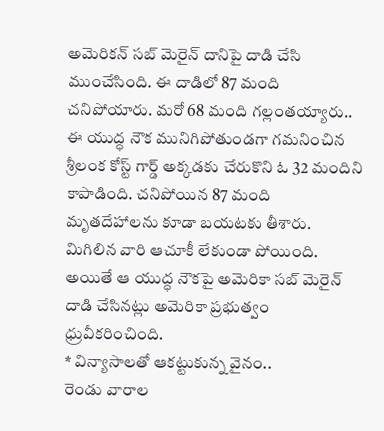అమెరికన్ సబ్ మెరైన్ దానిపై దాడి చేసి ముంచేసింది. ఈ దాడిలో 87 మంది చనిపోయారు. మరో 68 మంది గల్లంతయ్యారు.. ఈ యుద్ధ నౌక మునిగిపోతుండగా గమనించిన శ్రీలంక కోస్ట్ గార్డ్ అక్కడకు చేరుకొని ఓ 32 మందిని కాపాడింది. చనిపోయిన 87 మంది మృతదేహాలను కూడా బయటకు తీశారు. మిగిలిన వారి ఆచూకీ లేకుండా పోయింది. అయితే ఆ యుద్ధ నౌకపై అమెరికా సబ్ మెరైన్ దాడి చేసినట్లు అమెరికా ప్రభుత్వం ధ్రువీకరించింది.
* విన్యాసాలతో ఆకట్టుకున్న వైనం..
రెండు వారాల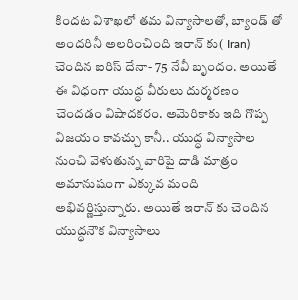కిందట విశాఖలో తమ విన్యాసాలతో, బ్యాండ్ తో అందరినీ అలరించింది ఇరాన్ కు( Iran) చెందిన ఐరిస్ దేనా- 75 నేవీ బృందం. అయితే ఈ విధంగా యుద్ధ వీరులు దుర్మరణం చెందడం విషాదకరం. అమెరికాకు ఇది గొప్ప విజయం కావచ్చు కానీ.. యుద్ధ విన్యాసాల నుంచి వెళుతున్న వారిపై దాడి మాత్రం అమానుషంగా ఎక్కువ మంది అభివర్ణిస్తున్నారు. అయితే ఇరాన్ కు చెందిన యుద్ధనౌక విన్యాసాలు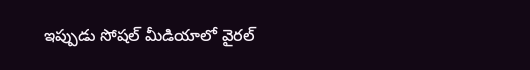ఇప్పుడు సోషల్ మీడియాలో వైరల్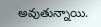అవుతున్నాయి.